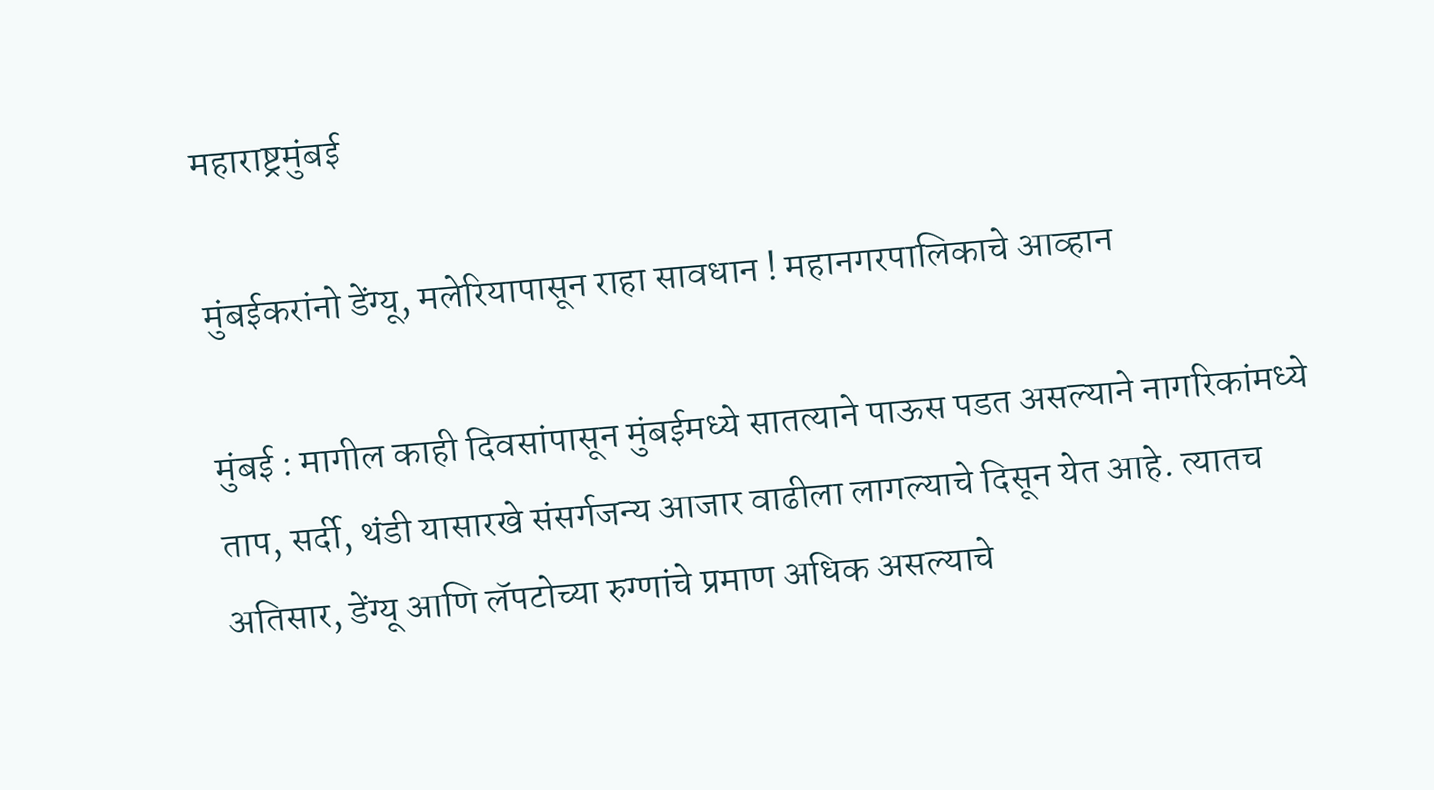महाराष्ट्रमुंबई

मुंबईकरांनो डेंग्यू, मलेरियापासून राहा सावधान ! महानगरपालिकाचे आव्हान

मुंबई : मागील काही दिवसांपासून मुंबईमध्ये सातत्याने पाऊस पडत असल्याने नागरिकांमध्ये ताप, सर्दी, थंडी यासारखे संसर्गजन्य आजार वाढीला लागल्याचे दिसून येत आहे. त्यातच अतिसार, डेंग्यू आणि लॅपटोच्या रुग्णांचे प्रमाण अधिक असल्याचे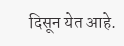दिसून येत आहे.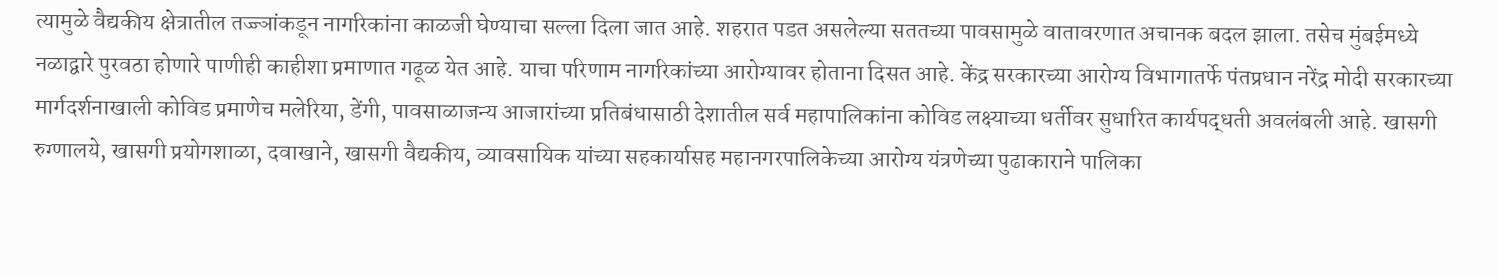त्यामुळे वैद्यकीय क्षेत्रातील तज्ज्ञांकडून नागरिकांना काळजी घेण्याचा सल्ला दिला जात आहे. शहरात पडत असलेल्या सततच्या पावसामुळे वातावरणात अचानक बदल झाला. तसेच मुंबईमध्ये नळाद्वारे पुरवठा होणारे पाणीही काहीशा प्रमाणात गढूळ येत आहे. याचा परिणाम नागरिकांच्या आरोग्यावर होताना दिसत आहे. केंद्र सरकारच्या आरोग्य विभागातर्फे पंतप्रधान नरेंद्र मोदी सरकारच्या मार्गदर्शनाखाली कोविड प्रमाणेच मलेरिया, डेंगी, पावसाळाजन्य आजारांच्या प्रतिबंधासाठी देशातील सर्व महापालिकांना कोविड लक्ष्याच्या धर्तीवर सुधारित कार्यपद्धती अवलंबली आहे. खासगी रुग्णालये, खासगी प्रयोगशाळा, दवाखाने, खासगी वैद्यकीय, व्यावसायिक यांच्या सहकार्यासह महानगरपालिकेच्या आरोग्य यंत्रणेच्या पुढाकाराने पालिका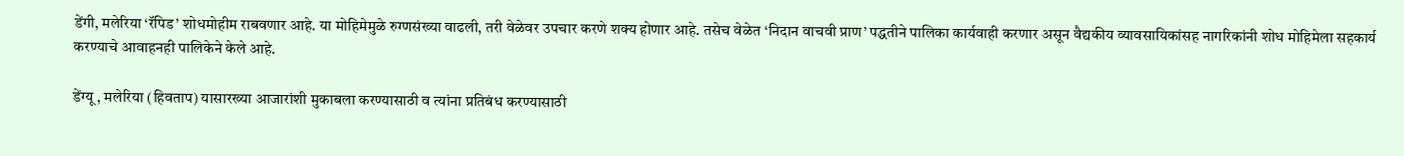डेंगी, मलेरिया ‘रॅपिड’ शोधमोहीम राबवणार आहे. या मोहिमेमुळे रुग्णसंख्या वाढली, तरी वेळेवर उपचार करणे शक्य होणार आहे. तसेच वेळेत ‘निदान वाचवी प्राण’ पद्धतीने पालिका कार्यवाही करणार असून वैद्यकीय व्यावसायिकांसह नागरिकांनी शोध मोहिमेला सहकार्य करण्याचे आवाहनही पालिकेने केले आहे.

डेंग्यू , मलेरिया (हिवताप) यासारख्या आजारांशी मुकाबला करण्यासाठी व त्यांना प्रतिबंध करण्यासाठी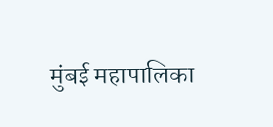मुंबई महापालिका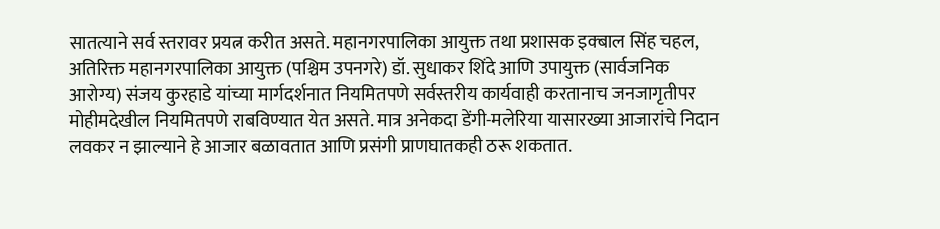सातत्याने सर्व स्तरावर प्रयत्न करीत असते. महानगरपालिका आयुक्त तथा प्रशासक इक्बाल सिंह चहल, अतिरिक्त महानगरपालिका आयुक्त (पश्चिम उपनगरे) डॉ. सुधाकर शिंदे आणि उपायुक्त (सार्वजनिक आरोग्य) संजय कुरहाडे यांच्या मार्गदर्शनात नियमितपणे सर्वस्तरीय कार्यवाही करतानाच जनजागृतीपर मोहीमदेखील नियमितपणे राबविण्यात येत असते. मात्र अनेकदा डेंगी-मलेरिया यासारख्या आजारांचे निदान लवकर न झाल्याने हे आजार बळावतात आणि प्रसंगी प्राणघातकही ठरू शकतात.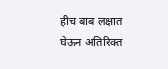हीच बाब लक्षात घेऊन अतिरिक्त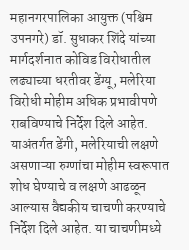महानगरपालिका आयुक्त (पश्चिम उपनगरे) डॉ. सुधाकर शिंदे यांच्या मार्गदर्शनात कोविड विरोधातील लढ्याच्या धरतीवर डेंग्यू, मलेरिया विरोधी मोहीम अधिक प्रभावीपणे राबविण्याचे निर्देश दिले आहेत. याअंतर्गत डेंगी, मलेरियाची लक्षणे असणाऱ्या रुग्णांचा मोहीम स्वरूपात शोध घेण्याचे व लक्षणे आढळून आल्यास वैद्यकीय चाचणी करण्याचे निर्देश दिले आहेत. या चाचणीमध्ये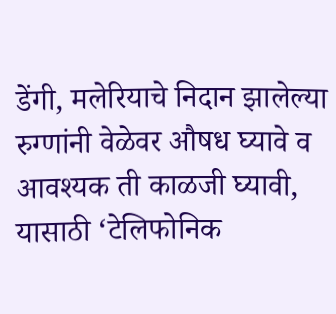डेंगी, मलेरियाचे निदान झालेल्या रुग्णांनी वेळेवर औषध घ्यावे व आवश्यक ती काळजी घ्यावी, यासाठी ‘टेलिफोनिक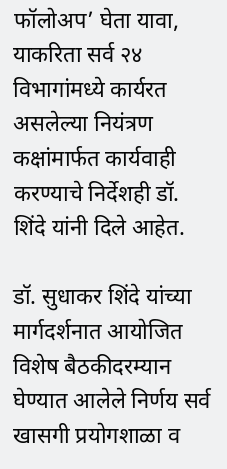फॉलोअप’ घेता यावा, याकरिता सर्व २४ विभागांमध्ये कार्यरत असलेल्या नियंत्रण कक्षांमार्फत कार्यवाही करण्याचे निर्देशही डॉ. शिंदे यांनी दिले आहेत.

डॉ. सुधाकर शिंदे यांच्या मार्गदर्शनात आयोजित विशेष बैठकीदरम्यान घेण्यात आलेले निर्णय सर्व खासगी प्रयोगशाळा व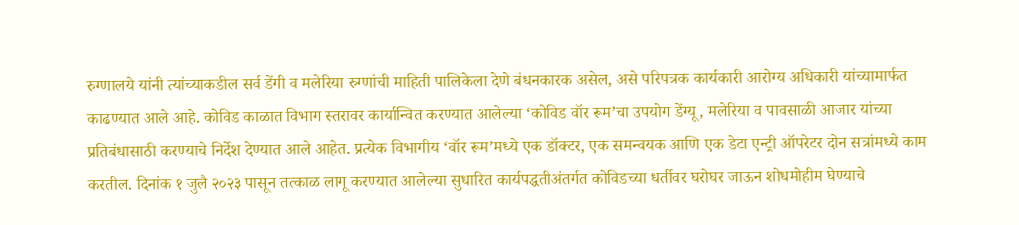रुग्णालये यांनी त्यांच्याकडील सर्व डेंगी व मलेरिया रुग्णांची माहिती पालिकेला देणे बंधनकारक असेल, असे परिपत्रक कार्यकारी आरोग्य अधिकारी यांच्यामार्फत काढण्यात आले आहे. कोविड काळात विभाग स्तरावर कार्यान्वित करण्यात आलेल्या ‘कोविड वॉर रूम’चा उपयोग डेंग्यू, मलेरिया व पावसाळी आजार यांच्या प्रतिबंधासाठी करण्याचे निर्देश देण्यात आले आहेत. प्रत्येक विभागीय ‘वॉर रूम’मध्ये एक डॉक्टर, एक समन्वयक आणि एक डेटा एन्ट्री ऑपरेटर दोन सत्रांमध्ये काम करतील. दिनांक १ जुलै २०२३ पासून तत्काळ लागू करण्यात आलेल्या सुधारित कार्यपद्धतीअंतर्गत कोविडच्या धर्तीवर घरोघर जाऊन शोधमोहीम घेण्याचे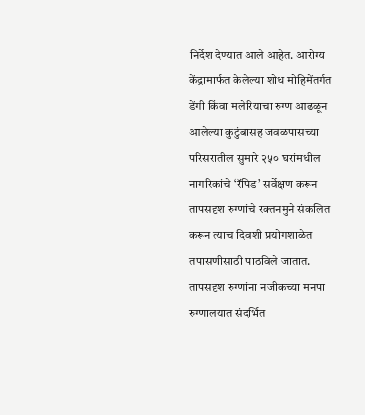निर्देश देण्यात आले आहेत. आरोग्य केंद्रामार्फत केलेल्या शोध मोहिमेंतर्गत डेंगी किंवा मलेरियाचा रुग्ण आढळून आलेल्या कुटुंबासह जवळपासच्या परिसरातील सुमारे २५० घरांमधील नागरिकांचे ‘रॅपिड’ सर्वेक्षण करून तापसदृश रुग्णांचे रक्तनमुने संकलित करून त्याच दिवशी प्रयोगशाळेत तपासणीसाठी पाठविले जातात. तापसदृश रुग्णांना नजीकच्या मनपा रुग्णालयात संदर्भित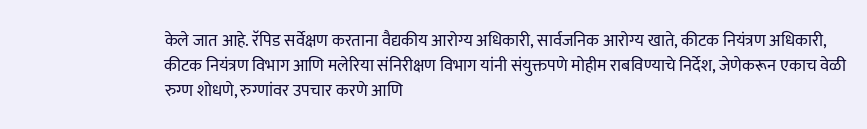केले जात आहे. रॅपिड सर्वेक्षण करताना वैद्यकीय आरोग्य अधिकारी, सार्वजनिक आरोग्य खाते, कीटक नियंत्रण अधिकारी, कीटक नियंत्रण विभाग आणि मलेरिया संनिरीक्षण विभाग यांनी संयुक्तपणे मोहीम राबविण्याचे निर्देश, जेणेकरून एकाच वेळी रुग्ण शोधणे, रुग्णांवर उपचार करणे आणि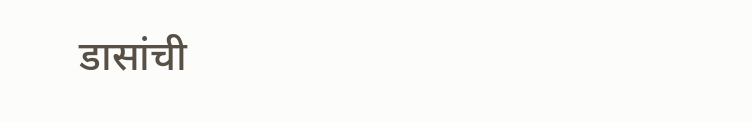डासांची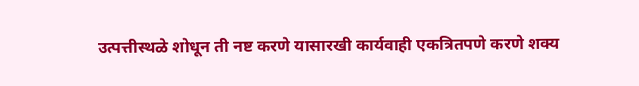उत्पत्तीस्थळे शोधून ती नष्ट करणे यासारखी कार्यवाही एकत्रितपणे करणे शक्य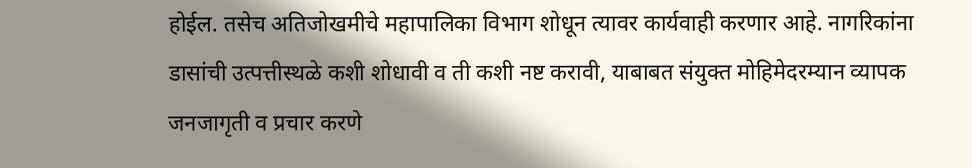होईल. तसेच अतिजोखमीचे महापालिका विभाग शोधून त्यावर कार्यवाही करणार आहे. नागरिकांना डासांची उत्पत्तीस्थळे कशी शोधावी व ती कशी नष्ट करावी, याबाबत संयुक्त मोहिमेदरम्यान व्यापक जनजागृती व प्रचार करणे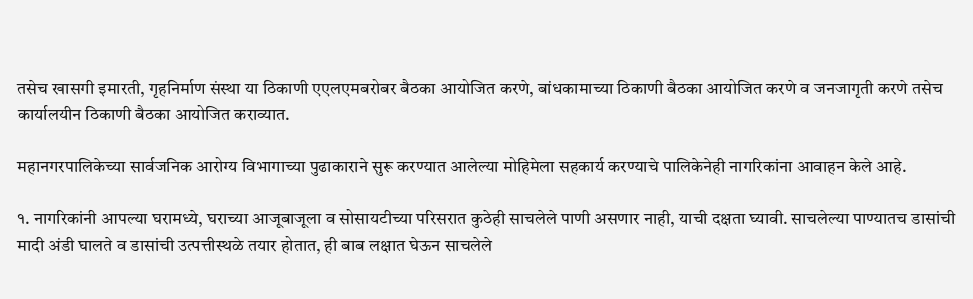तसेच खासगी इमारती, गृहनिर्माण संस्था या ठिकाणी एएलएमबरोबर बैठका आयोजित करणे, बांधकामाच्या ठिकाणी बैठका आयोजित करणे व जनजागृती करणे तसेच कार्यालयीन ठिकाणी बैठका आयोजित कराव्यात.

महानगरपालिकेच्या सार्वजनिक आरोग्य विभागाच्या पुढाकाराने सुरू करण्यात आलेल्या मोहिमेला सहकार्य करण्याचे पालिकेनेही नागरिकांना आवाहन केले आहे.

१. नागरिकांनी आपल्या घरामध्ये, घराच्या आजूबाजूला व सोसायटीच्या परिसरात कुठेही साचलेले पाणी असणार नाही, याची दक्षता घ्यावी. साचलेल्या पाण्यातच डासांची मादी अंडी घालते व डासांची उत्पत्तीस्थळे तयार होतात, ही बाब लक्षात घेऊन साचलेले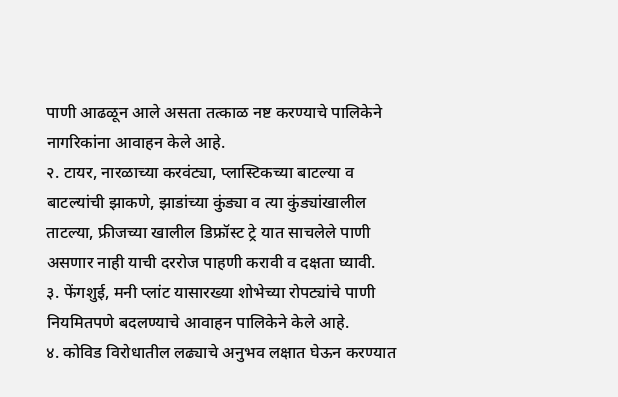पाणी आढळून आले असता तत्काळ नष्ट करण्याचे पालिकेने नागरिकांना आवाहन केले आहे.
२. टायर, नारळाच्या करवंट्या, प्लास्टिकच्या बाटल्या व बाटल्यांची झाकणे, झाडांच्या कुंड्या व त्या कुंड्यांखालील ताटल्या, फ्रीजच्या खालील डिफ्रॉस्ट ट्रे यात साचलेले पाणी असणार नाही याची दररोज पाहणी करावी व दक्षता घ्यावी.
३. फेंगशुई, मनी प्लांट यासारख्या शोभेच्या रोपट्यांचे पाणी नियमितपणे बदलण्याचे आवाहन पालिकेने केले आहे.
४. कोविड विरोधातील लढ्याचे अनुभव लक्षात घेऊन करण्यात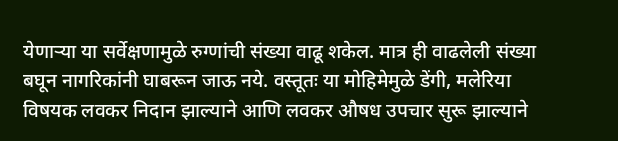येणाऱ्या या सर्वेक्षणामुळे रुग्णांची संख्या वाढू शकेल. मात्र ही वाढलेली संख्या बघून नागरिकांनी घाबरून जाऊ नये. वस्तूतः या मोहिमेमुळे डेंगी, मलेरिया विषयक लवकर निदान झाल्याने आणि लवकर औषध उपचार सुरू झाल्याने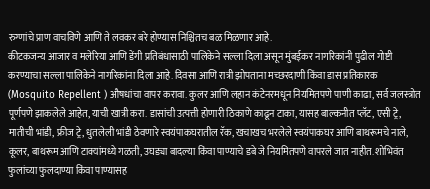रुग्णांचे प्राण वाचविणे आणि ते लवकर बरे होण्यास निश्चितच बळ मिळणार आहे.
कीटकजन्य आजार व मलेरिया आणि डेंगी प्रतिबंधासाठी पालिकेने सल्ला दिला असून मुंबईकर नागरिकांनी पुढील गोष्टी करण्याचा सल्ला पालिकेने नागरिकांना दिला आहे. दिवसा आणि रात्री झोपताना मच्छरदाणी किंवा डास प्रतिकारक (Mosquito Repellent ) औषधांचा वापर करावा. कुलर आणि लहान कंटेनरमधून नियमितपणे पाणी काढा, सर्व जलस्त्रोत पूर्णपणे झाकलेले आहेत, याची खात्री करा. डासांची उत्पत्ती होणारी ठिकाणे काढून टाका, यासह बाल्कनीत प्लॅट, एसी ट्रे, मातीची भांडी, फ्रीज ट्रे, धुतलेली भांडी ठेवणारे स्वयंपाकघरातील रॅक, खचाखच भरलेले स्वयंपाकघर आणि बाथरूमचे नाले, कूलर, बाथरूम आणि टाक्यांमध्ये गळती, उघड्या बादल्या किंवा पाण्याचे डबे जे नियमितपणे वापरले जात नाहीत. शोभिवंत फुलांच्या फुलदाण्या किंवा पाण्यासह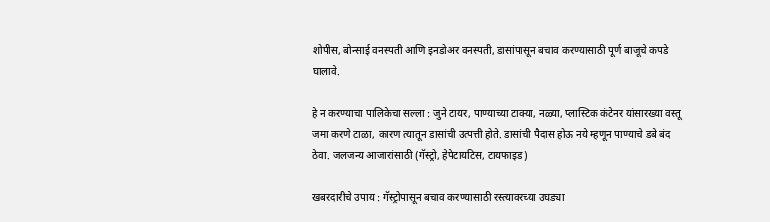शोपीस, बोन्साई वनस्पती आणि इनडोअर वनस्पती, डासांपासून बचाव करण्यासाठी पूर्ण बाजूचे कपडे घालावे.

हे न करण्याचा पालिकेचा सल्ला : जुने टायर, पाण्याच्या टाक्या, नळ्या, प्लास्टिक कंटेनर यांसारख्या वस्तू जमा करणे टाळा, कारण त्यातून डासांची उत्पत्ती होते. डासांची पैदास होऊ नये म्हणून पाण्याचे डबे बंद ठेवा. जलजन्य आजारांसाठी (गॅस्ट्रो, हेपेटायटिस, टायफाइड)

खबरदारीचे उपाय : गॅस्ट्रोपासून बचाव करण्यासाठी रस्त्यावरच्या उघड्या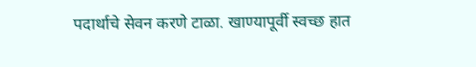पदार्थाचे सेवन करणे टाळा. खाण्यापूर्वी स्वच्छ हात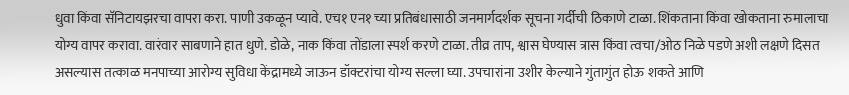धुवा किंवा सॅनिटायझरचा वापरा करा. पाणी उकळून प्यावे. एच१ एन१ च्या प्रतिबंधासाठी जनमार्गदर्शक सूचना गर्दीची ठिकाणे टाळा. शिंकताना किंवा खोकताना रुमालाचा योग्य वापर करावा. वारंवार साबणाने हात धुणे. डोळे, नाक किंवा तोंडाला स्पर्श करणे टाळा. तीव्र ताप, श्वास घेण्यास त्रास किंवा त्वचा/ओठ निळे पडणे अशी लक्षणे दिसत असल्यास तत्काळ मनपाच्या आरोग्य सुविधा केंद्रामध्ये जाऊन डॉक्टरांचा योग्य सल्ला घ्या. उपचारांना उशीर केल्याने गुंतागुंत होऊ शकते आणि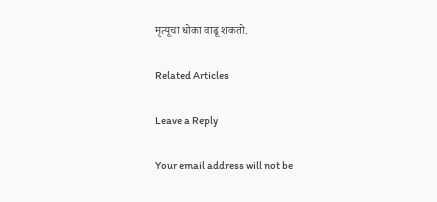मृत्यूचा धोका वाढू शकतो.

Related Articles

Leave a Reply

Your email address will not be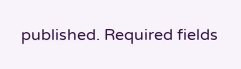published. Required fields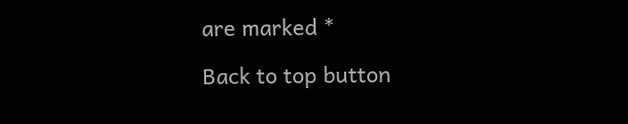are marked *

Back to top button